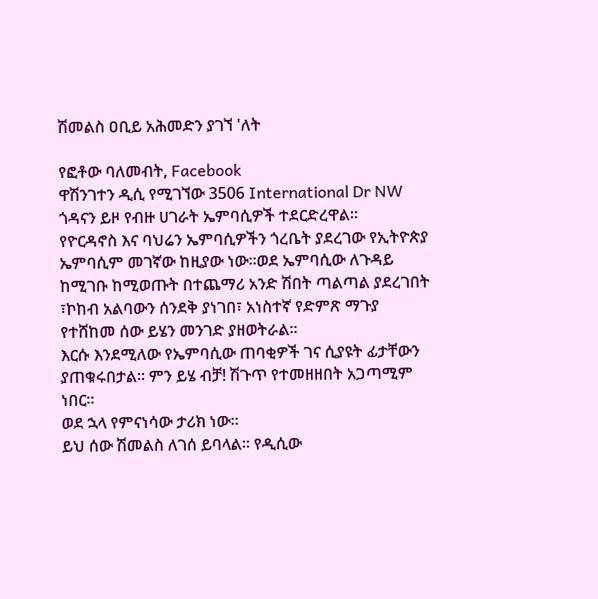ሽመልስ ዐቢይ አሕመድን ያገኘ 'ለት

የፎቶው ባለመብት, Facebook
ዋሽንገተን ዲሲ የሚገኘው 3506 International Dr NW ጎዳናን ይዞ የብዙ ሀገራት ኤምባሲዎች ተደርድረዋል፡፡
የዮርዳኖስ እና ባህሬን ኤምባሲዎችን ጎረቤት ያደረገው የኢትዮጵያ ኤምባሲም መገኛው ከዚያው ነው፡፡ወደ ኤምባሲው ለጉዳይ ከሚገቡ ከሚወጡት በተጨማሪ አንድ ሽበት ጣልጣል ያደረገበት ፣ኮከብ አልባውን ሰንደቅ ያነገበ፣ አነስተኛ የድምጽ ማጉያ የተሸከመ ሰው ይሄን መንገድ ያዘወትራል፡፡
እርሱ እንደሚለው የኤምባሲው ጠባቂዎች ገና ሲያዩት ፊታቸውን ያጠቁሩበታል፡፡ ምን ይሄ ብቻ! ሽጉጥ የተመዘዘበት አጋጣሚም ነበር፡፡
ወደ ኋላ የምናነሳው ታሪክ ነው፡፡
ይህ ሰው ሽመልስ ለገሰ ይባላል፡፡ የዲሲው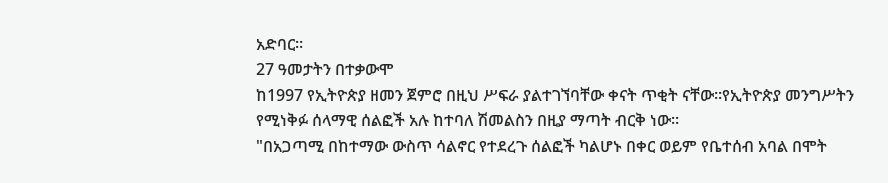አድባር።
27 ዓመታትን በተቃውሞ
ከ1997 የኢትዮጵያ ዘመን ጀምሮ በዚህ ሥፍራ ያልተገኘባቸው ቀናት ጥቂት ናቸው፡፡የኢትዮጵያ መንግሥትን የሚነቅፉ ሰላማዊ ሰልፎች አሉ ከተባለ ሽመልስን በዚያ ማጣት ብርቅ ነው፡፡
"በአጋጣሚ በከተማው ውስጥ ሳልኖር የተደረጉ ሰልፎች ካልሆኑ በቀር ወይም የቤተሰብ አባል በሞት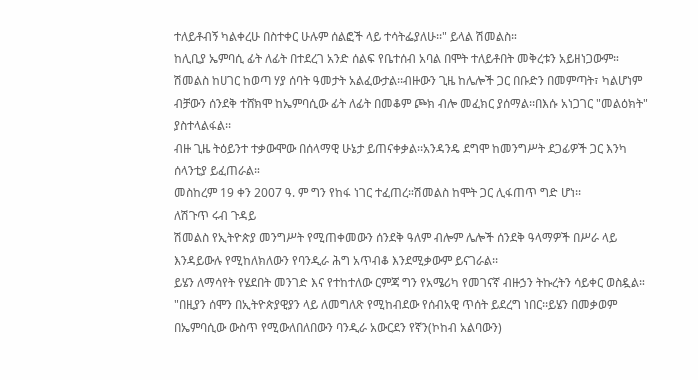ተለይቶብኝ ካልቀረሁ በስተቀር ሁሉም ሰልፎች ላይ ተሳትፌያለሁ፡፡" ይላል ሽመልስ።
ከሊቢያ ኤምባሲ ፊት ለፊት በተደረገ አንድ ሰልፍ የቤተሰብ አባል በሞት ተለይቶበት መቅረቱን አይዘነጋውም።
ሽመልስ ከሀገር ከወጣ ሃያ ሰባት ዓመታት አልፈውታል፡፡ብዙውን ጊዜ ከሌሎች ጋር በቡድን በመምጣት፣ ካልሆነም ብቻውን ሰንደቅ ተሸክሞ ከኤምባሲው ፊት ለፊት በመቆም ጮክ ብሎ መፈክር ያሰማል፡፡በእሱ አነጋገር "መልዕክት" ያስተላልፋል፡፡
ብዙ ጊዜ ትዕይንተ ተቃውሞው በሰላማዊ ሁኔታ ይጠናቀቃል፡፡አንዳንዴ ደግሞ ከመንግሥት ደጋፊዎች ጋር እንካ ሰላንቲያ ይፈጠራል።
መስከረም 19 ቀን 2007 ዓ. ም ግን የከፋ ነገር ተፈጠረ።ሽመልስ ከሞት ጋር ሊፋጠጥ ግድ ሆነ፡፡
ለሽጉጥ ሩብ ጉዳይ
ሽመልስ የኢትዮጵያ መንግሥት የሚጠቀመውን ሰንደቅ ዓለም ብሎም ሌሎች ሰንደቅ ዓላማዎች በሥራ ላይ እንዳይውሉ የሚከለክለውን የባንዲራ ሕግ አጥብቆ እንደሚቃውም ይናገራል፡፡
ይሄን ለማሳየት የሄደበት መንገድ እና የተከተለው ርምጃ ግን የአሜሪካ የመገናኛ ብዙኃን ትኩረትን ሳይቀር ወስዷል።
"በዚያን ሰሞን በኢትዮጵያዊያን ላይ ለመግለጽ የሚከብደው የሰብአዊ ጥሰት ይደረግ ነበር፡፡ይሄን በመቃወም በኤምባሲው ውስጥ የሚውለበለበውን ባንዲራ አውርደን የኛን(ኮከብ አልባውን)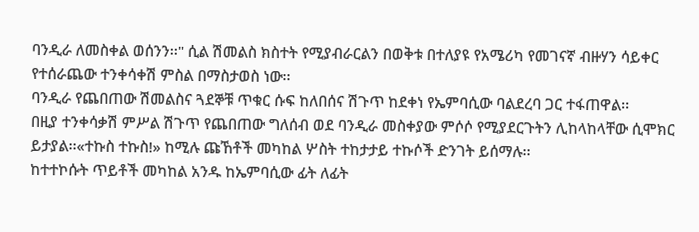ባንዲራ ለመስቀል ወሰንን፡፡" ሲል ሽመልስ ክስተት የሚያብራርልን በወቅቱ በተለያዩ የአሜሪካ የመገናኛ ብዙሃን ሳይቀር የተሰራጨው ተንቀሳቀሽ ምስል በማስታወስ ነው፡፡
ባንዲራ የጨበጠው ሽመልስና ጓደኞቹ ጥቁር ሱፍ ከለበሰና ሽጉጥ ከደቀነ የኤምባሲው ባልደረባ ጋር ተፋጠዋል፡፡
በዚያ ተንቀሳቃሽ ምሥል ሽጉጥ የጨበጠው ግለሰብ ወደ ባንዲራ መስቀያው ምሶሶ የሚያደርጉትን ሊከላከላቸው ሲሞክር ይታያል፡፡«ተኩስ ተኩስ!» ከሚሉ ጩኸቶች መካከል ሦስት ተከታታይ ተኩሶች ድንገት ይሰማሉ፡፡
ከተተኮሱት ጥይቶች መካከል አንዱ ከኤምባሲው ፊት ለፊት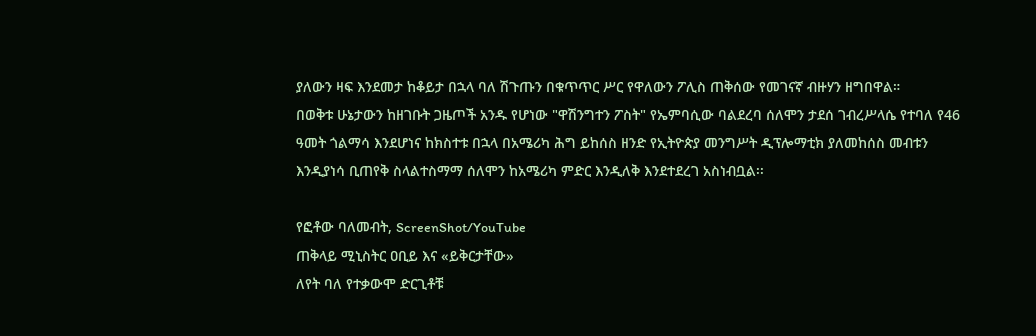ያለውን ዛፍ እንደመታ ከቆይታ በኋላ ባለ ሽጉጡን በቁጥጥር ሥር የዋለውን ፖሊስ ጠቅሰው የመገናኛ ብዙሃን ዘግበዋል።
በወቅቱ ሁኔታውን ከዘገቡት ጋዜጦች አንዱ የሆነው "ዋሽንግተን ፖስት" የኤምባሲው ባልደረባ ሰለሞን ታደሰ ገብረሥላሴ የተባለ የ46 ዓመት ጎልማሳ እንደሆነና ከክስተቱ በኋላ በአሜሪካ ሕግ ይከሰስ ዘንድ የኢትዮጵያ መንግሥት ዲፕሎማቲክ ያለመከሰስ መብቱን እንዲያነሳ ቢጠየቅ ስላልተስማማ ሰለሞን ከአሜሪካ ምድር እንዲለቅ እንደተደረገ አስነብቧል፡፡

የፎቶው ባለመብት, ScreenShot/YouTube
ጠቅላይ ሚኒስትር ዐቢይ እና «ይቅርታቸው»
ለየት ባለ የተቃውሞ ድርጊቶቹ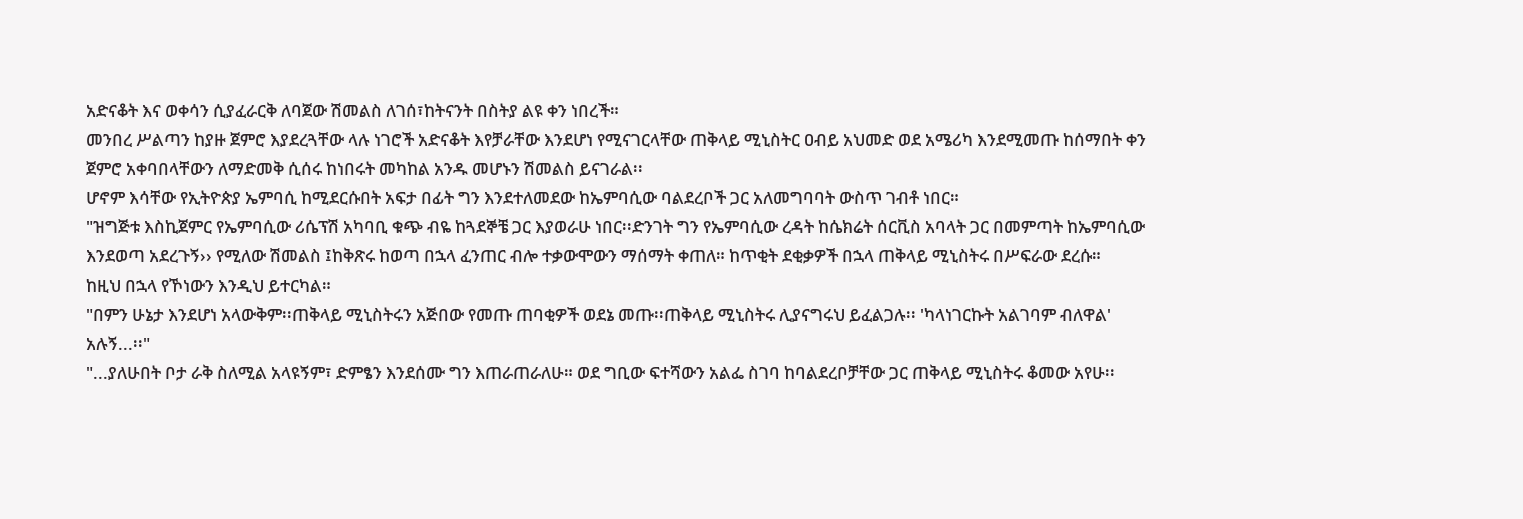አድናቆት እና ወቀሳን ሲያፈራርቅ ለባጀው ሽመልስ ለገሰ፣ከትናንት በስትያ ልዩ ቀን ነበረች።
መንበረ ሥልጣን ከያዙ ጀምሮ እያደረጓቸው ላሉ ነገሮች አድናቆት እየቻራቸው እንደሆነ የሚናገርላቸው ጠቅላይ ሚኒስትር ዐብይ አህመድ ወደ አሜሪካ እንደሚመጡ ከሰማበት ቀን ጀምሮ አቀባበላቸውን ለማድመቅ ሲሰሩ ከነበሩት መካከል አንዱ መሆኑን ሽመልስ ይናገራል፡፡
ሆኖም እሳቸው የኢትዮጵያ ኤምባሲ ከሚደርሱበት አፍታ በፊት ግን እንደተለመደው ከኤምባሲው ባልደረቦች ጋር አለመግባባት ውስጥ ገብቶ ነበር።
"ዝግጅቱ እስኪጀምር የኤምባሲው ሪሴፕሽ አካባቢ ቁጭ ብዬ ከጓደኞቼ ጋር እያወራሁ ነበር፡፡ድንገት ግን የኤምባሲው ረዳት ከሴክሬት ሰርቪስ አባላት ጋር በመምጣት ከኤምባሲው እንደወጣ አደረጉኝ›› የሚለው ሽመልስ ፤ከቅጽሩ ከወጣ በኋላ ፈንጠር ብሎ ተቃውሞውን ማሰማት ቀጠለ። ከጥቂት ደቂቃዎች በኋላ ጠቅላይ ሚኒስትሩ በሥፍራው ደረሱ።
ከዚህ በኋላ የኾነውን እንዲህ ይተርካል።
"በምን ሁኔታ እንደሆነ አላውቅም፡፡ጠቅላይ ሚኒስትሩን አጅበው የመጡ ጠባቂዎች ወደኔ መጡ፡፡ጠቅላይ ሚኒስትሩ ሊያናግሩህ ይፈልጋሉ፡፡ 'ካላነገርኩት አልገባም ብለዋል' አሉኝ...፡፡"
"...ያለሁበት ቦታ ራቅ ስለሚል አላዩኝም፣ ድምፄን እንደሰሙ ግን እጠራጠራለሁ። ወደ ግቢው ፍተሻውን አልፌ ስገባ ከባልደረቦቻቸው ጋር ጠቅላይ ሚኒስትሩ ቆመው አየሁ፡፡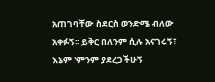አጠገባቸው ስደርስ ወንድሜ ብለው አቀፉኝ፡፡ ይቅር በለንም ሲሉ አናገሩኝ፣ እኔም 'ምንም ያደረጋችሁኝ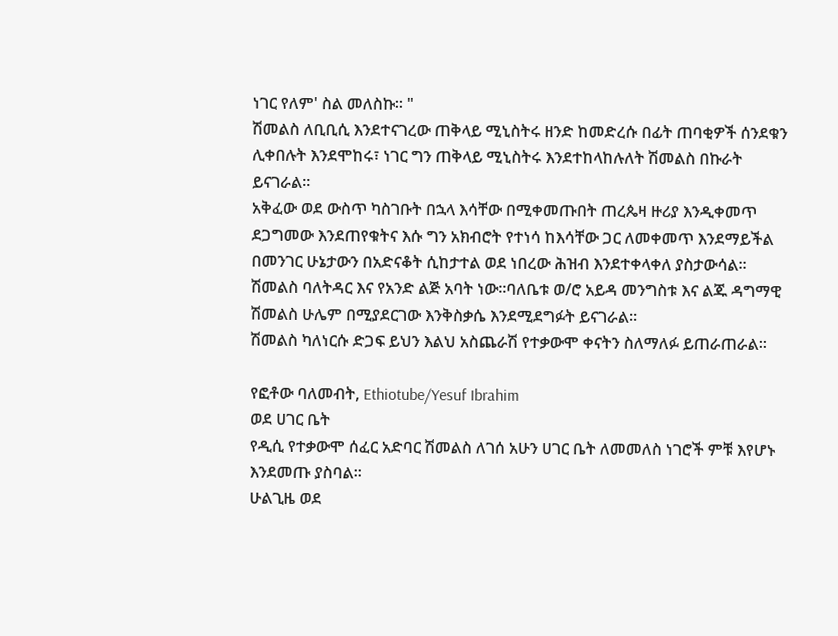ነገር የለም' ስል መለስኩ። "
ሽመልስ ለቢቢሲ እንደተናገረው ጠቅላይ ሚኒስትሩ ዘንድ ከመድረሱ በፊት ጠባቂዎች ሰንደቁን ሊቀበሉት እንደሞከሩ፣ ነገር ግን ጠቅላይ ሚኒስትሩ እንደተከላከሉለት ሽመልስ በኩራት ይናገራል፡፡
አቅፈው ወደ ውስጥ ካስገቡት በኋላ እሳቸው በሚቀመጡበት ጠረጴዛ ዙሪያ እንዲቀመጥ ደጋግመው እንደጠየቁትና እሱ ግን አክብሮት የተነሳ ከእሳቸው ጋር ለመቀመጥ እንደማይችል በመንገር ሁኔታውን በአድናቆት ሲከታተል ወደ ነበረው ሕዝብ እንደተቀላቀለ ያስታውሳል፡፡
ሽመልስ ባለትዳር እና የአንድ ልጅ አባት ነው፡፡ባለቤቱ ወ/ሮ አይዳ መንግስቱ እና ልጁ ዳግማዊ ሽመልስ ሁሌም በሚያደርገው እንቅስቃሴ እንደሚደግፉት ይናገራል።
ሽመልስ ካለነርሱ ድጋፍ ይህን እልህ አስጨራሽ የተቃውሞ ቀናትን ስለማለፉ ይጠራጠራል፡፡

የፎቶው ባለመብት, Ethiotube/Yesuf Ibrahim
ወደ ሀገር ቤት
የዲሲ የተቃውሞ ሰፈር አድባር ሽመልስ ለገሰ አሁን ሀገር ቤት ለመመለስ ነገሮች ምቹ እየሆኑ እንደመጡ ያስባል፡፡
ሁልጊዜ ወደ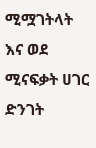ሚሟገትላት እና ወደ ሚናፍቃት ሀገር ድንገት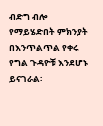ብድግ ብሎ የማይሄድበት ምክንያት በእንጥልጥል የቀሩ የግል ጉዳዮቹ እንደሆኑ ይናገራል፡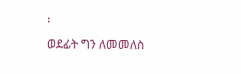፡
ወደፊት ግን ለመመለስ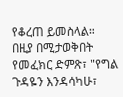የቆረጠ ይመስላል። በዚያ በሚታወቅበት የመፈክር ድምጽ፣ "የግል ጉዳዬን እንዳሳካሁ፣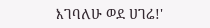እገባለሁ ወደ ሀገሬ!'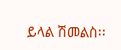ይላል ሽመልስ፡፡